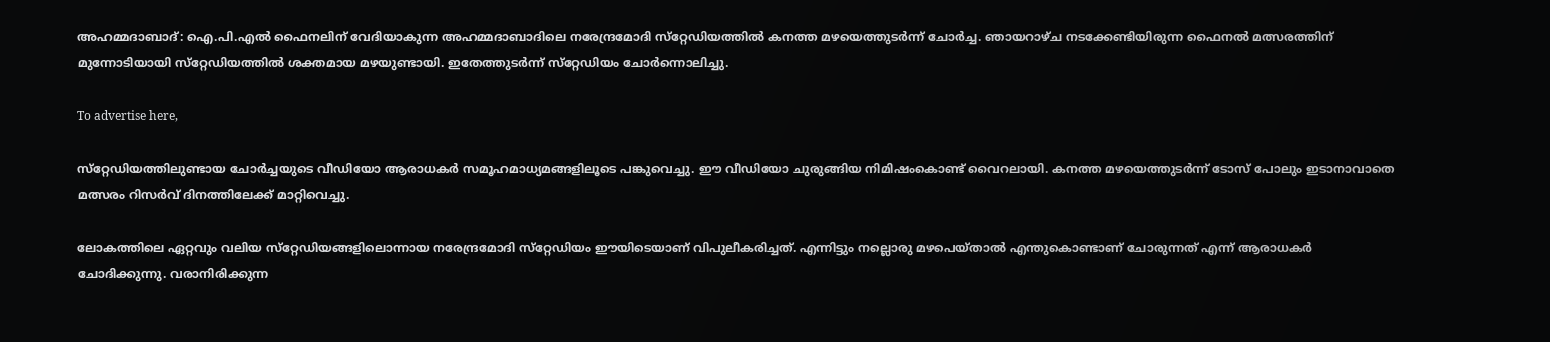അഹമ്മദാബാദ്: ഐ.പി.എല്‍ ഫൈനലിന് വേദിയാകുന്ന അഹമ്മദാബാദിലെ നരേന്ദ്രമോദി സ്‌റ്റേഡിയത്തില്‍ കനത്ത മഴയെത്തുടര്‍ന്ന് ചോര്‍ച്ച. ഞായറാഴ്ച നടക്കേണ്ടിയിരുന്ന ഫൈനല്‍ മത്സരത്തിന് മുന്നോടിയായി സ്‌റ്റേഡിയത്തില്‍ ശക്തമായ മഴയുണ്ടായി. ഇതേത്തുടര്‍ന്ന് സ്‌റ്റേഡിയം ചോര്‍ന്നൊലിച്ചു.

To advertise here,

സ്‌റ്റേഡിയത്തിലുണ്ടായ ചോര്‍ച്ചയുടെ വീഡിയോ ആരാധകര്‍ സമൂഹമാധ്യമങ്ങളിലൂടെ പങ്കുവെച്ചു. ഈ വീഡിയോ ചുരുങ്ങിയ നിമിഷംകൊണ്ട് വൈറലായി. കനത്ത മഴയെത്തുടര്‍ന്ന് ടോസ് പോലും ഇടാനാവാതെ മത്സരം റിസര്‍വ് ദിനത്തിലേക്ക് മാറ്റിവെച്ചു.

ലോകത്തിലെ ഏറ്റവും വലിയ സ്‌റ്റേഡിയങ്ങളിലൊന്നായ നരേന്ദ്രമോദി സ്‌റ്റേഡിയം ഈയിടെയാണ് വിപുലീകരിച്ചത്. എന്നിട്ടും നല്ലൊരു മഴപെയ്താല്‍ എന്തുകൊണ്ടാണ് ചോരുന്നത് എന്ന് ആരാധകര്‍ ചോദിക്കുന്നു. വരാനിരിക്കുന്ന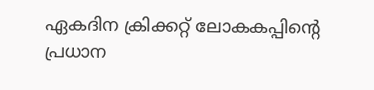ഏകദിന ക്രിക്കറ്റ് ലോകകപ്പിന്റെ പ്രധാന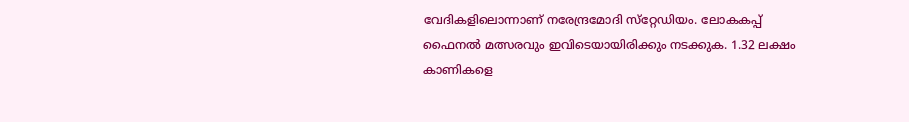വേദികളിലൊന്നാണ് നരേന്ദ്രമോദി സ്‌റ്റേഡിയം. ലോകകപ്പ് ഫൈനല്‍ മത്സരവും ഇവിടെയായിരിക്കും നടക്കുക. 1.32 ലക്ഷം കാണികളെ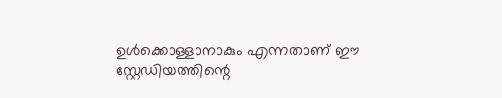ഉള്‍ക്കൊള്ളാനാകും എന്നതാണ് ഈ സ്റ്റേഡിയത്തിന്റെ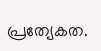പ്രത്യേകത.